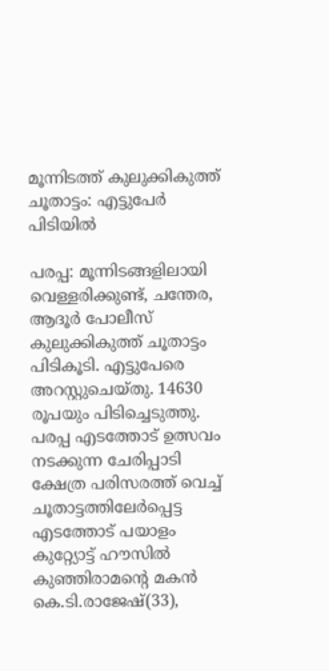മൂന്നിടത്ത് കുലുക്കികുത്ത് ചൂതാട്ടം: എട്ടുപേര്‍ പിടിയില്‍

പരപ്പ: മൂന്നിടങ്ങളിലായി വെള്ളരിക്കുണ്ട്, ചന്തേര, ആദൂര്‍ പോലീസ് കുലുക്കികുത്ത് ചൂതാട്ടം പിടികൂടി. എട്ടുപേരെ അറസ്റ്റുചെയ്തു. 14630 രൂപയും പിടിച്ചെടുത്തു. പരപ്പ എടത്തോട് ഉത്സവം നടക്കുന്ന ചേരിപ്പാടി ക്ഷേത്ര പരിസരത്ത് വെച്ച് ചൂതാട്ടത്തിലേര്‍പ്പെട്ട എടത്തോട് പയാളം കുറ്റ്യോട്ട് ഹൗസില്‍ കുഞ്ഞിരാമന്‍റെ മകന്‍ കെ.ടി.രാജേഷ്(33),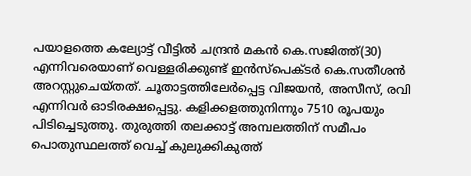പയാളത്തെ കല്യോട്ട് വീട്ടില്‍ ചന്ദ്രന്‍ മകന്‍ കെ.സജിത്ത്(30) എന്നിവരെയാണ് വെള്ളരിക്കുണ്ട് ഇന്‍സ്പെക്ടര്‍ കെ.സതീശന്‍ അറസ്റ്റുചെയ്തത്. ചൂതാട്ടത്തിലേര്‍പ്പെട്ട വിജയന്‍, അസീസ്, രവി എന്നിവര്‍ ഓടിരക്ഷപ്പെട്ടു. കളിക്കളത്തുനിന്നും 7510 രൂപയും പിടിച്ചെടുത്തു. തുരുത്തി തലക്കാട്ട് അമ്പലത്തിന് സമീപം പൊതുസ്ഥലത്ത് വെച്ച് കുലുക്കികുത്ത്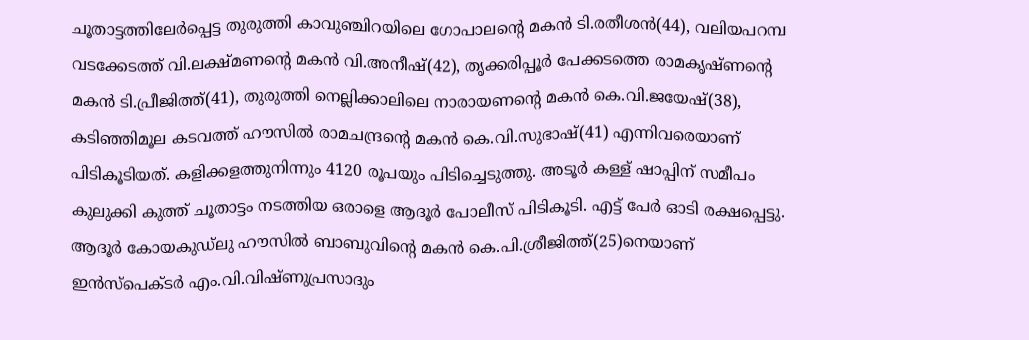ചൂതാട്ടത്തിലേര്‍പ്പെട്ട തുരുത്തി കാവുഞ്ചിറയിലെ ഗോപാലന്‍റെ മകന്‍ ടി.രതീശന്‍(44), വലിയപറമ്പ വടക്കേടത്ത് വി.ലക്ഷ്മണന്‍റെ മകന്‍ വി.അനീഷ്(42), തൃക്കരിപ്പൂര്‍ പേക്കടത്തെ രാമകൃഷ്ണന്‍റെ മകന്‍ ടി.പ്രീജിത്ത്(41), തുരുത്തി നെല്ലിക്കാലിലെ നാരായണന്‍റെ മകന്‍ കെ.വി.ജയേഷ്(38), കടിഞ്ഞിമൂല കടവത്ത് ഹൗസില്‍ രാമചന്ദ്രന്‍റെ മകന്‍ കെ.വി.സുഭാഷ്(41) എന്നിവരെയാണ് പിടികൂടിയത്. കളിക്കളത്തുനിന്നും 4120 രൂപയും പിടിച്ചെടുത്തു. അടൂര്‍ കള്ള് ഷാപ്പിന് സമീപം കുലുക്കി കുത്ത് ചൂതാട്ടം നടത്തിയ ഒരാളെ ആദൂര്‍ പോലീസ് പിടികൂടി. എട്ട് പേര്‍ ഓടി രക്ഷപ്പെട്ടു. ആദൂര്‍ കോയകുഡ്ലു ഹൗസില്‍ ബാബുവിന്‍റെ മകന്‍ കെ.പി.ശ്രീജിത്ത്(25)നെയാണ് ഇന്‍സ്പെക്ടര്‍ എം.വി.വിഷ്ണുപ്രസാദും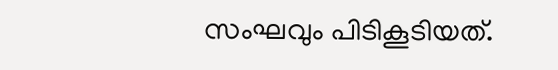സംഘവും പിടികൂടിയത്.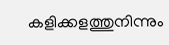കളിക്കളത്തുനിന്നും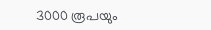3000 രൂപയും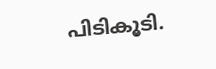പിടികൂടി.